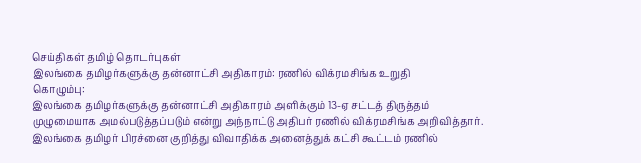செய்திகள் தமிழ் தொடர்புகள்
இலங்கை தமிழர்களுக்கு தன்னாட்சி அதிகாரம்: ரணில் விக்ரமசிங்க உறுதி
கொழும்பு:
இலங்கை தமிழர்களுக்கு தன்னாட்சி அதிகாரம் அளிக்கும் 13-ஏ சட்டத் திருத்தம்
முழுமையாக அமல்படுத்தப்படும் என்று அந்நாட்டு அதிபர் ரணில் விக்ரமசிங்க அறிவித்தார்.
இலங்கை தமிழர் பிரச்னை குறித்து விவாதிக்க அனைத்துக் கட்சி கூட்டம் ரணில்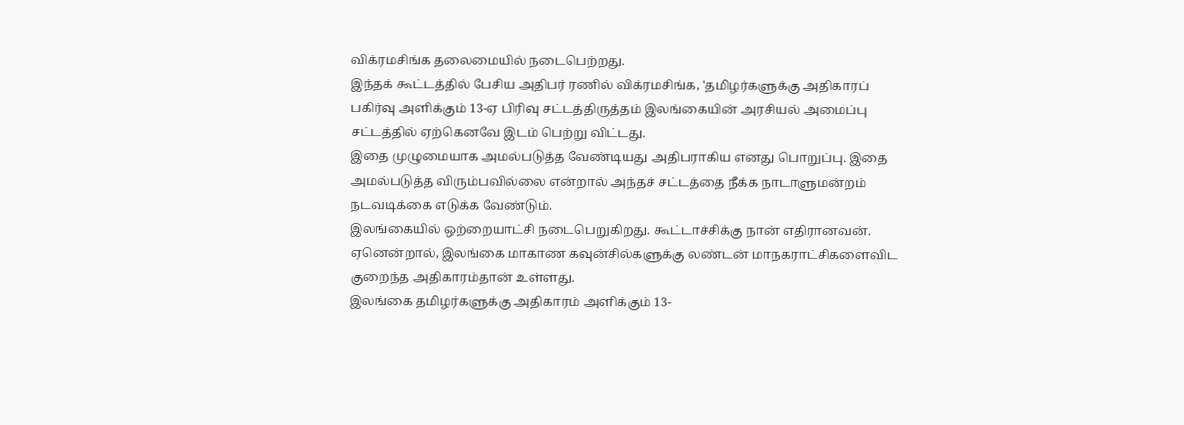விக்ரமசிங்க தலைமையில் நடைபெற்றது.
இந்தக் கூட்டத்தில் பேசிய அதிபர் ரணில் விக்ரமசிங்க, 'தமிழர்களுக்கு அதிகாரப் பகிர்வு அளிக்கும் 13-ஏ பிரிவு சட்டத்திருத்தம் இலங்கையின் அரசியல் அமைப்பு சட்டத்தில் ஏற்கெனவே இடம் பெற்று விட்டது.
இதை முழுமையாக அமல்படுத்த வேண்டியது அதிபராகிய எனது பொறுப்பு. இதை அமல்படுத்த விரும்பவில்லை என்றால் அந்தச் சட்டத்தை நீக்க நாடாளுமன்றம் நடவடிக்கை எடுக்க வேண்டும்.
இலங்கையில் ஒற்றையாட்சி நடைபெறுகிறது. கூட்டாச்சிக்கு நான் எதிரானவன். ஏனென்றால், இலங்கை மாகாண கவுன்சில்களுக்கு லண்டன் மாநகராட்சிகளைவிட குறைந்த அதிகாரம்தான் உள்ளது.
இலங்கை தமிழர்களுக்கு அதிகாரம் அளிக்கும் 13-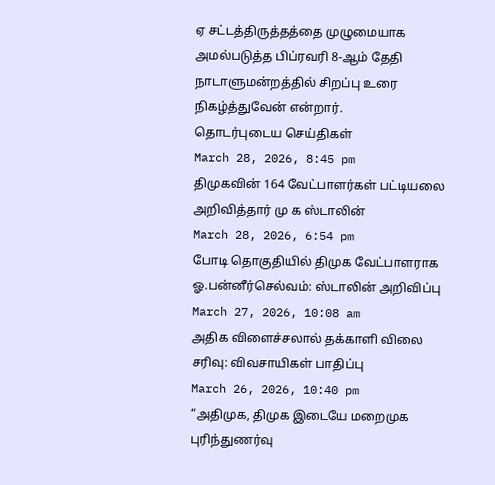ஏ சட்டத்திருத்தத்தை முழுமையாக அமல்படுத்த பிப்ரவரி 8-ஆம் தேதி நாடாளுமன்றத்தில் சிறப்பு உரை நிகழ்த்துவேன் என்றார்.
தொடர்புடைய செய்திகள்
March 28, 2026, 8:45 pm
திமுகவின் 164 வேட்பாளர்கள் பட்டியலை அறிவித்தார் மு க ஸ்டாலின்
March 28, 2026, 6:54 pm
போடி தொகுதியில் திமுக வேட்பாளராக ஓ.பன்னீர்செல்வம்: ஸ்டாலின் அறிவிப்பு
March 27, 2026, 10:08 am
அதிக விளைச்சலால் தக்காளி விலை சரிவு: விவசாயிகள் பாதிப்பு
March 26, 2026, 10:40 pm
“அதிமுக, திமுக இடையே மறைமுக புரிந்துணர்வு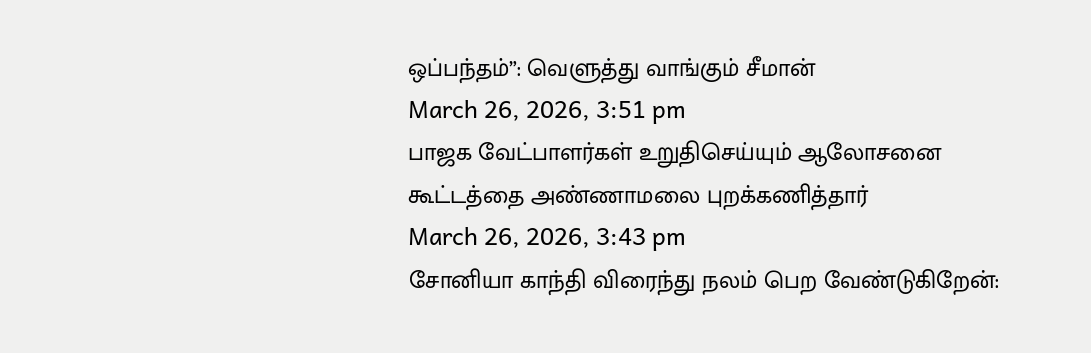ஒப்பந்தம்”: வெளுத்து வாங்கும் சீமான்
March 26, 2026, 3:51 pm
பாஜக வேட்பாளர்கள் உறுதிசெய்யும் ஆலோசனை கூட்டத்தை அண்ணாமலை புறக்கணித்தார்
March 26, 2026, 3:43 pm
சோனியா காந்தி விரைந்து நலம் பெற வேண்டுகிறேன்: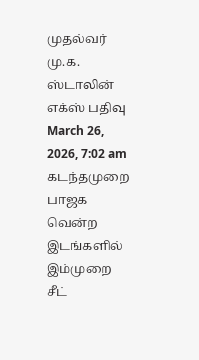முதல்வர் மு.க. ஸ்டாலின் எக்ஸ் பதிவு
March 26, 2026, 7:02 am
கடந்தமுறை பாஜக வென்ற இடங்களில் இம்முறை சீட்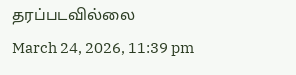தரப்படவில்லை
March 24, 2026, 11:39 pm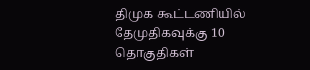திமுக கூட்டணியில் தேமுதிகவுக்கு 10 தொகுதிகள்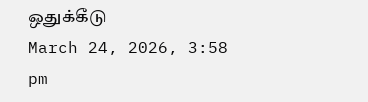ஒதுக்கீடு
March 24, 2026, 3:58 pm